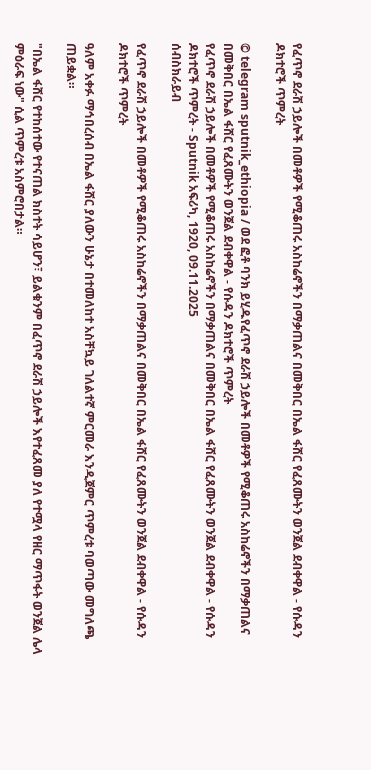የፈጥኖ ደራሽ ኃይሎች በመቶዎች የሚቆጠሩ አስከሬኖችን በማቃጠልና በመቅበር በኤል ፋሸር የፈጸሙትን ወንጀል ደብቀዋል - የሱዳን ዶክተሮች ጥምረት

© telegram sputnik_ethiopia / ወደ ፎቶ ባንክ ይሂዱየፈጥኖ ደራሽ ኃይሎች በመቶዎች የሚቆጠሩ አስከሬኖችን በማቃጠልና በመቅበር በኤል ፋሸር የፈጸሙትን ወንጀል ደብቀዋል - የሱዳን ዶክተሮች ጥምረት
የፈጥኖ ደራሽ ኃይሎች በመቶዎች የሚቆጠሩ አስከሬኖችን በማቃጠልና በመቅበር በኤል ፋሸር የፈጸሙትን ወንጀል ደብቀዋል - የሱዳን ዶክተሮች ጥምረት - Sputnik አፍሪካ, 1920, 09.11.2025
ሰብስክራይብ

የፈጥኖ ደራሽ ኃይሎች በመቶዎች የሚቆጠሩ አስከሬኖችን በማቃጠልና በመቅበር በኤል ፋሸር የፈጸሙትን ወንጀል ደብቀዋል - የሱዳን ዶክተሮች ጥምረት

ዓለም አቀፉ ማኅበረሰብ በኤል ፋሸር ያለውን ሁኔታ በተመለከተ አስቸኳይ ገለልተኛ ምርመራ እንዲጀምር ጥምረቱ ባወጣው መግለጫ ጠይቋል።

"በኤል ፋሸር የተከሰተው የተናጠል ክስተት ሳይሆን፣ ይልቁንም በፈጥኖ ደራሽ ኃይሎች እየተፈጸመ ያለ የተሟላ የዘር ማጥፋት ወንጀል ሌላ ምዕራፍ ነው" ሲል ጥምረቱ አስምሮበታል።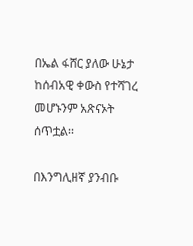በኤል ፋሸር ያለው ሁኔታ ከሰብአዊ ቀውስ የተሻገረ መሆኑንም አጽናኦት ሰጥቷል፡፡

በእንግሊዘኛ ያንብቡ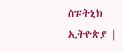ስፑትኒክ ኢትዮጵያ |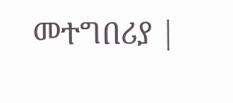መተግበሪያ |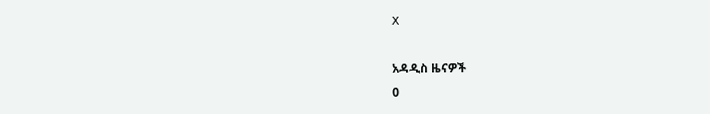X

አዳዲስ ዜናዎች
0